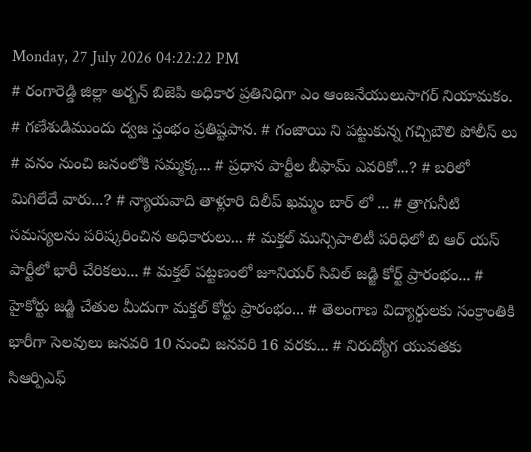Monday, 27 July 2026 04:22:22 PM
# రంగారెడ్డి జిల్లా అర్బన్ బిజెపి అధికార ప్రతినిధిగా ఎం ఆంజనేయులుసాగర్ నియామకం. # గణేశుడిముందు ద్వజ స్తంభం ప్రతిష్టపాన. # గంజాయి ని పట్టుకున్న గచ్చిబౌలి పోలీస్ లు # వనం నుంచి జనంలోకి సమ్మక్క... # ప్రధాన పార్టీల బీఫామ్ ఎవరికో...? # బరిలో మిగిలేదే వారు...? # న్యాయవాది తాళ్లూరి దిలీప్ ఖమ్మం బార్ లో ... # త్రాగునీటి సమస్యలను పరిష్కరించిన అధికారులు... # మక్తల్ మున్సిపాలిటీ పరిధిలో బి ఆర్ యస్ పార్టీలో భారీ చేరికలు... # మక్తల్ పట్టణంలో జూనియర్ సివిల్ జడ్జి కోర్ట్ ప్రారంభం... # హైకోర్టు జడ్జి చేతుల మీదుగా మక్తల్ కోర్టు ప్రారంభం... # తెలంగాణ విద్యార్ధులకు సంక్రాంతికి భారీగా సెలవులు జనవరి 10 నుంచి జనవరి 16 వరకు... # నిరుద్యోగ యువతకు సిఆర్పిఎఫ్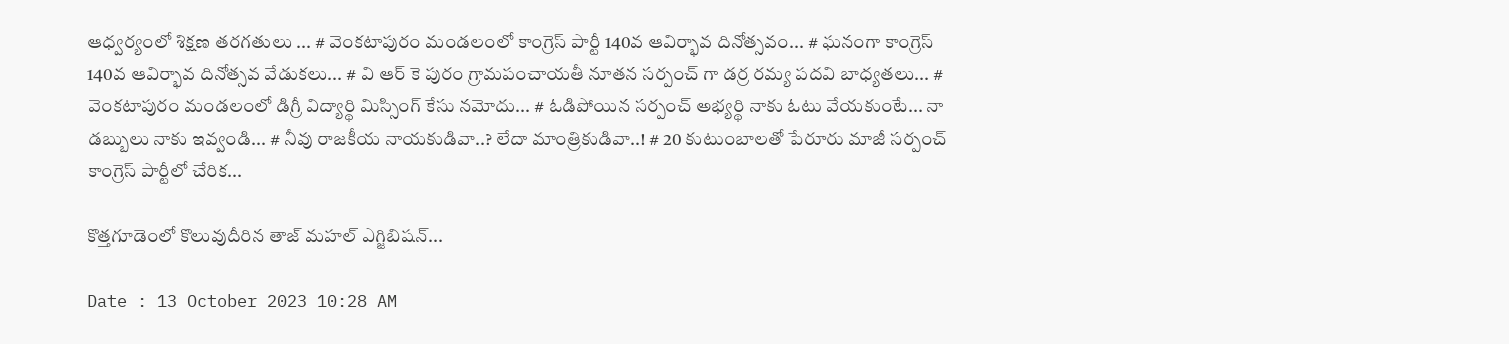ఆధ్వర్యంలో శిక్షణ తరగతులు ... # వెంకటాపురం మండలంలో కాంగ్రెస్ పార్టీ 140వ ఆవిర్భావ దినోత్సవం... # ఘనంగా కాంగ్రెస్ 140వ ఆవిర్భావ దినోత్సవ వేడుకలు... # వి ఆర్ కె పురం గ్రామపంచాయతీ నూతన సర్పంచ్ గా డర్ర రమ్య పదవి బాధ్యతలు... # వెంకటాపురం మండలంలో డిగ్రీ విద్యార్థి మిస్సింగ్ కేసు నమోదు... # ఓడిపోయిన సర్పంచ్ అభ్యర్థి నాకు ఓటు వేయకుంటే... నా డబ్బులు నాకు ఇవ్వండి... # నీవు రాజకీయ నాయకుడివా..? లేదా మాంత్రికుడివా..! # 20 కుటుంబాలతో పేరూరు మాజీ సర్పంచ్ కాంగ్రెస్ పార్టీలో చేరిక...

కొత్తగూడెంలో కొలువుదీరిన తాజ్ మహల్ ఎగ్జిబిషన్...

Date : 13 October 2023 10:28 AM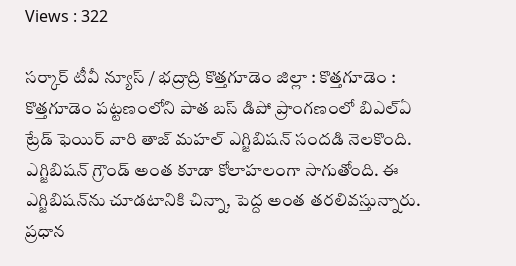Views : 322

సర్కార్ టీవీ న్యూస్ / భద్రాద్రి కొత్తగూడెం జిల్లా : కొత్తగూడెం : కొత్తగూడెం పట్టణంలోని పాత బస్ డిపో ప్రాంగణంలో బిఎల్ఏ ట్రేడ్ ఫెయిర్ వారి తాజ్ మహల్ ఎగ్జిబిషన్ సందడి నెలకొంది. ఎగ్జిబిషన్ గ్రౌండ్‌ అంత కూడా కోలాహలంగా సాగుతోంది. ఈ ఎగ్జిబిషన్‌ను చూడటానికి చిన్నా, పెద్ద అంత తరలివస్తున్నారు. ప్రధాన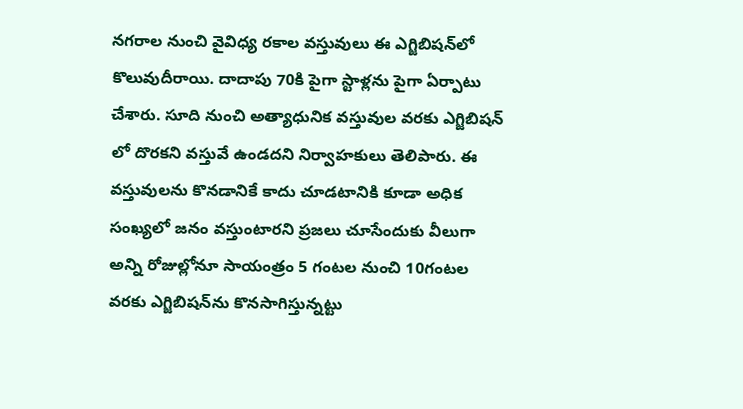నగరాల నుంచి వైవిధ్య రకాల వస్తువులు ఈ ఎగ్జిబిషన్‌లో కొలువుదీరాయి. దాదాపు 70కి పైగా స్టాళ్లను పైగా ఏర్పాటు చేశారు. సూది నుంచి అత్యాధునిక వస్తువుల వరకు ఎగ్జిబిషన్ లో దొరకని వస్తువే ఉండదని నిర్వాహకులు తెలిపారు. ఈ వస్తువులను కొనడానికే కాదు చూడటానికి కూడా అధిక సంఖ్యలో జనం వస్తుంటారని ప్రజలు చూసేందుకు వీలుగా అన్ని రోజుల్లోనూ సాయంత్రం 5 గంటల నుంచి 10గంటల వరకు ఎగ్జిబిషన్‌ను కొనసాగిస్తున్నట్టు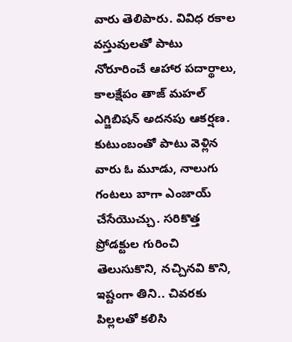వారు తెలిపారు. వివిధ రకాల వస్తువులతో పాటు నోరూరించే ఆహార పదార్థాలు, కాలక్షేపం తాజ్ మహల్ ఎగ్జిబిషన్ అదనపు ఆకర్షణ. కుటుంబంతో పాటు వెళ్లిన వారు ఓ మూడు, నాలుగు గంటలు బాగా ఎంజాయ్ చేసేయొచ్చు. సరికొత్త ప్రోడక్టుల గురించి తెలుసుకొని, నచ్చినవి కొని, ఇష్టంగా తిని.. చివరకు పిల్లలతో కలిసి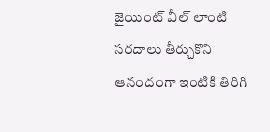జైయింట్ వీల్ లాంటి సరదాలు తీర్చుకొని ఆనందంగా ఇంటికి తిరిగి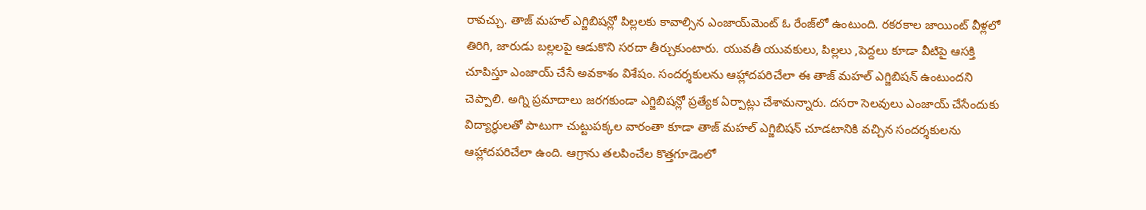రావచ్చు. తాజ్ మహల్ ఎగ్జిబిషన్లో పిల్లలకు కావాల్సిన ఎంజాయ్‌మెంట్ ఓ రేంజ్‌లో ఉంటుంది. రకరకాల జాయింట్ వీళ్లలో తిరిగి, జారుడు బల్లలపై ఆడుకొని సరదా తీర్చుకుంటారు. యువతీ యువకులు, పిల్లలు ,పెద్దలు కూడా వీటిపై ఆసక్తి చూపిస్తూ ఎంజాయ్ చేసే అవకాశం విశేషం. సందర్శకులను ఆహ్లాదపరిచేలా ఈ తాజ్ మహల్ ఎగ్జిబిషన్ ఉంటుందని చెప్పాలి. అగ్ని ప్రమాదాలు జరగకుండా ఎగ్జిబిషన్లో ప్రత్యేక ఏర్పాట్లు చేశామన్నారు. దసరా సెలవులు ఎంజాయ్ చేసేందుకు విద్యార్థులతో పాటుగా చుట్టుపక్కల వారంతా కూడా తాజ్ మహల్ ఎగ్జిబిషన్ చూడటానికి వచ్చిన సందర్శకులను ఆహ్లాదపరిచేలా ఉంది. ఆగ్రాను తలపించేల కొత్తగూడెంలో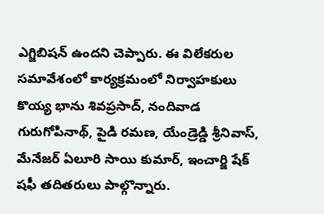ఎగ్జిబిషన్ ఉందని చెప్పారు. ఈ విలేకరుల సమావేశంలో కార్యక్రమంలో నిర్వాహకులు కొయ్య భాను శివప్రసాద్, నందివాడ గురుగోపినాథ్, పైడి రమణ, యేండ్రెడ్డి శ్రీనివాస్, మేనేజర్ ఏలూరి సాయి కుమార్, ఇంచార్జి షేక్ షఫీ తదితరులు పాల్గొన్నారు.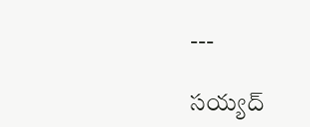---

సయ్యద్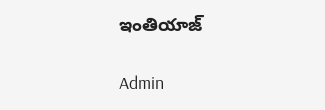ఇంతియాజ్

Admin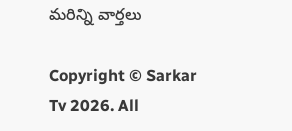మరిన్ని వార్తలు

Copyright © Sarkar Tv 2026. All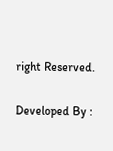right Reserved.

Developed By :